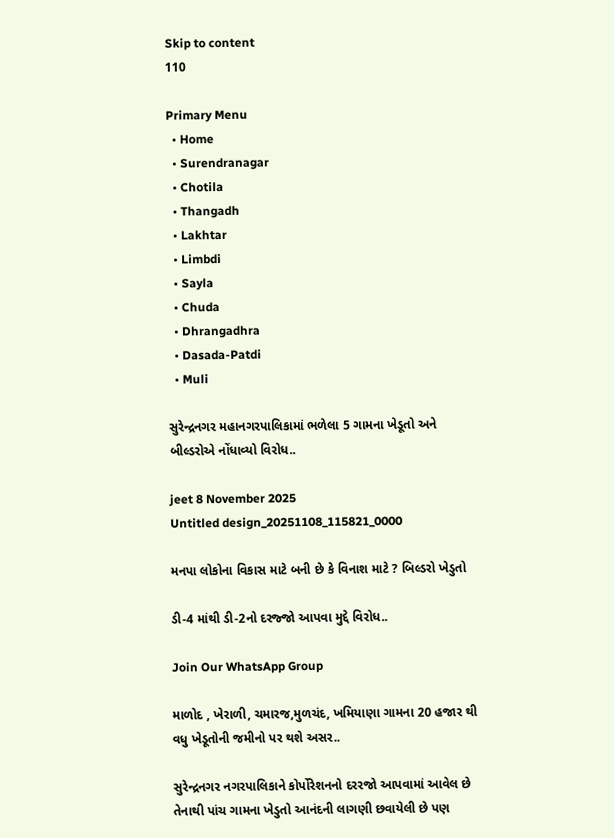Skip to content
110

Primary Menu
  • Home
  • Surendranagar
  • Chotila
  • Thangadh
  • Lakhtar
  • Limbdi
  • Sayla
  • Chuda
  • Dhrangadhra
  • Dasada-Patdi
  • Muli

સુરેન્દ્રનગર મહાનગરપાલિકામાં ભળેલા 5 ગામના ખેડૂતો અને બીલ્ડરોએ નોંધાવ્યો વિરોધ..

jeet 8 November 2025
Untitled design_20251108_115821_0000

મનપા લોકોના વિકાસ માટે બની છે કે વિનાશ માટે ? બિલ્ડરો ખેડુતો

ડી-4 માંથી ડી-2નો દરજ્જો આપવા મુદ્દે વિરોધ..

Join Our WhatsApp Group

માળોદ , ખેરાળી, ચમારજ,મુળચંદ, ખમિયાણા ગામના 20 હજાર થી વધુ ખેડૂતોની જમીનો પર થશે અસર..

સુરેન્દ્રનગર નગરપાલિકાને કોર્પોરેશનનો દરરજો આપવામાં આવેલ છે તેનાથી પાંચ ગામના ખેડુતો આનંદની લાગણી છવાયેલી છે પણ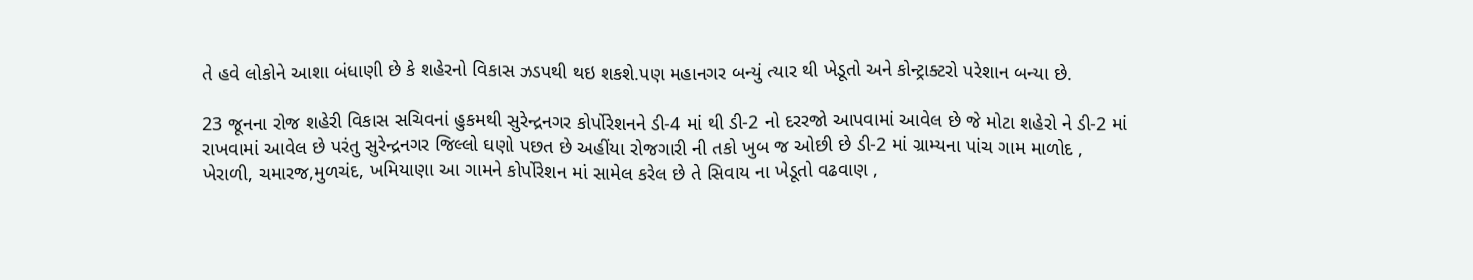તે હવે લોકોને આશા બંધાણી છે કે શહેરનો વિકાસ ઝડપથી થઇ શકશે.પણ મહાનગર બન્યું ત્યાર થી ખેડૂતો અને કોન્ટ્રાક્ટરો પરેશાન બન્યા છે.

23 જૂનના રોજ શહેરી વિકાસ સચિવનાં હુકમથી સુરેન્દ્રનગર કોર્પોરેશનને ડી-4 માં થી ડી-2 નો દરરજો આપવામાં આવેલ છે જે મોટા શહેરો ને ડી-2 માં રાખવામાં આવેલ છે પરંતુ સુરેન્દ્રનગર જિલ્લો ઘણો પછત છે અહીંયા રોજગારી ની તકો ખુબ જ ઓછી છે ડી-2 માં ગ્રામ્યના પાંચ ગામ માળોદ , ખેરાળી, ચમારજ,મુળચંદ, ખમિયાણા આ ગામને કોર્પોરેશન માં સામેલ કરેલ છે તે સિવાય ના ખેડૂતો વઢવાણ ,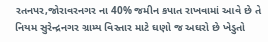રતનપર,જોરાવરનગર ના 40% જમીન કપાત રાખવામાં આવે છે તે નિયમ સુરેન્દ્રનગર ગ્રામ્ય વિસ્તાર માટે ઘણો જ અઘરો છે ખેડુતો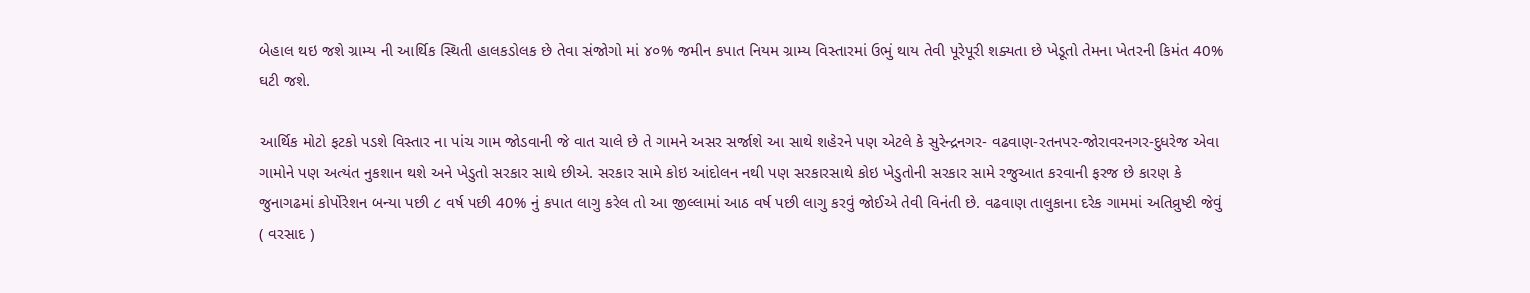બેહાલ થઇ જશે ગ્રામ્ય ની આર્થિક સ્થિતી હાલકડોલક છે તેવા સંજોગો માં ૪૦% જમીન કપાત નિયમ ગ્રામ્ય વિસ્તારમાં ઉભું થાય તેવી પૂરેપૂરી શક્યતા છે ખેડૂતો તેમના ખેતરની કિમંત 40% ઘટી જશે.

આર્થિક મોટો ફટકો પડશે વિસ્તાર ના પાંચ ગામ જોડવાની જે વાત ચાલે છે તે ગામને અસર સર્જાશે આ સાથે શહેરને પણ એટલે કે સુરેન્દ્રનગર- વઢવાણ-રતનપર-જોરાવરનગર-દુધરેજ એવા ગામોને પણ અત્યંત નુકશાન થશે અને ખેડુતો સરકાર સાથે છીએ. સરકાર સામે કોઇ આંદોલન નથી પણ સરકારસાથે કોઇ ખેડુતોની સરકાર સામે રજુઆત કરવાની ફરજ છે કારણ કે જુનાગઢમાં કોર્પોરેશન બન્યા પછી ૮ વર્ષ પછી 40% નું કપાત લાગુ કરેલ તો આ જીલ્લામાં આઠ વર્ષ પછી લાગુ કરવું જોઈએ તેવી વિનંતી છે. વઢવાણ તાલુકાના દરેક ગામમાં અતિવ્રુષ્ટી જેવું ( વરસાદ )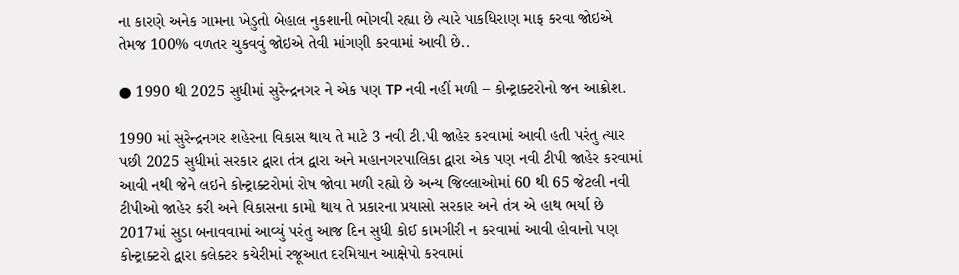ના કારણે અનેક ગામના ખેડુતો બેહાલ નુકશાની ભોગવી રહ્યા છે ત્યારે પાકધિરાણ માફ કરવા જોઇએ તેમજ 100% વળતર ચુકવવું જોઇએ તેવી માંગણી કરવામાં આવી છે..

● 1990 થી 2025 સુધીમાં સુરેન્દ્રનગર ને એક પણ TP નવી નહીં મળી – કોન્ટ્રાક્ટરોનો જન આક્રોશ.

1990 માં સુરેન્દ્રનગર શહેરના વિકાસ થાય તે માટે 3 નવી ટી.પી જાહેર કરવામાં આવી હતી પરંતુ ત્યાર પછી 2025 સુધીમાં સરકાર દ્વારા તંત્ર દ્વારા અને મહાનગરપાલિકા દ્વારા એક પણ નવી ટીપી જાહેર કરવામાં આવી નથી જેને લઇને કોન્ટ્રાક્ટરોમાં રોષ જોવા મળી રહ્યો છે અન્ય જિલ્લાઓમાં 60 થી 65 જેટલી નવી ટીપીઓ જાહેર કરી અને વિકાસના કામો થાય તે પ્રકારના પ્રયાસો સરકાર અને તંત્ર એ હાથ ભર્યા છે 2017માં સુડા બનાવવામાં આવ્યું પરંતુ આજ દિન સુધી કોઈ કામગીરી ન કરવામાં આવી હોવાનો પણ કોન્ટ્રાક્ટરો દ્વારા કલેક્ટર કચેરીમાં રજૂઆત દરમિયાન આક્ષેપો કરવામાં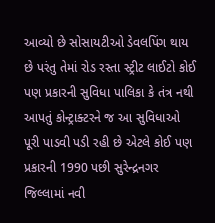આવ્યો છે સોસાયટીઓ ડેવલપિંગ થાય છે પરંતુ તેમાં રોડ રસ્તા સ્ટ્રીટ લાઈટો કોઈ પણ પ્રકારની સુવિધા પાલિકા કે તંત્ર નથી આપતું કોન્ટ્રાક્ટરને જ આ સુવિધાઓ પૂરી પાડવી પડી રહી છે એટલે કોઈ પણ પ્રકારની 1990 પછી સુરેન્દ્રનગર જિલ્લામાં નવી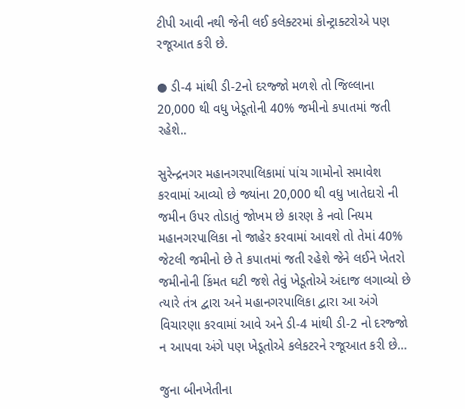ટીપી આવી નથી જેની લઈ કલેક્ટરમાં કોન્ટ્રાક્ટરોએ પણ રજૂઆત કરી છે.

● ડી-4 માંથી ડી-2નો દરજ્જો મળશે તો જિલ્લાના 20,000 થી વધુ ખેડૂતોની 40% જમીનો કપાતમાં જતી રહેશે..

સુરેન્દ્રનગર મહાનગરપાલિકામાં પાંચ ગામોનો સમાવેશ કરવામાં આવ્યો છે જ્યાંના 20,000 થી વધુ ખાતેદારો ની જમીન ઉપર તોડાતું જોખમ છે કારણ કે નવો નિયમ મહાનગરપાલિકા નો જાહેર કરવામાં આવશે તો તેમાં 40% જેટલી જમીનો છે તે કપાતમાં જતી રહેશે જેને લઈને ખેતરો જમીનોની કિંમત ઘટી જશે તેવું ખેડૂતોએ અંદાજ લગાવ્યો છે ત્યારે તંત્ર દ્વારા અને મહાનગરપાલિકા દ્વારા આ અંગે વિચારણા કરવામાં આવે અને ડી-4 માંથી ડી-2 નો દરજ્જો ન આપવા અંગે પણ ખેડૂતોએ કલેકટરને રજૂઆત કરી છે…

જુના બીનખેતીના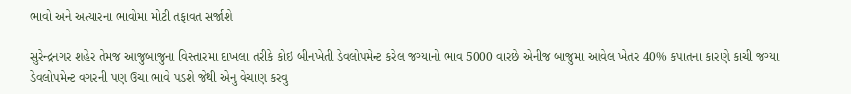ભાવો અને અત્યારના ભાવોમા મોટી તફાવત સર્જાશે

સુરેન્દ્રનગર શહેર તેમજ આજુબાજુના વિસ્તારમા દાખલા તરીકે કોઇ બીનખેતી ડેવલોપમેન્ટ કરેલ જગ્યાનો ભાવ 5000 વારછે એનીજ બાજુમા આવેલ ખેતર 40% કપાતના કારણે કાચી જગ્યા ડેવલોપમેન્ટ વગરની પણ ઉચા ભાવે પડશે જેથી એનુ વેચાણ કરવુ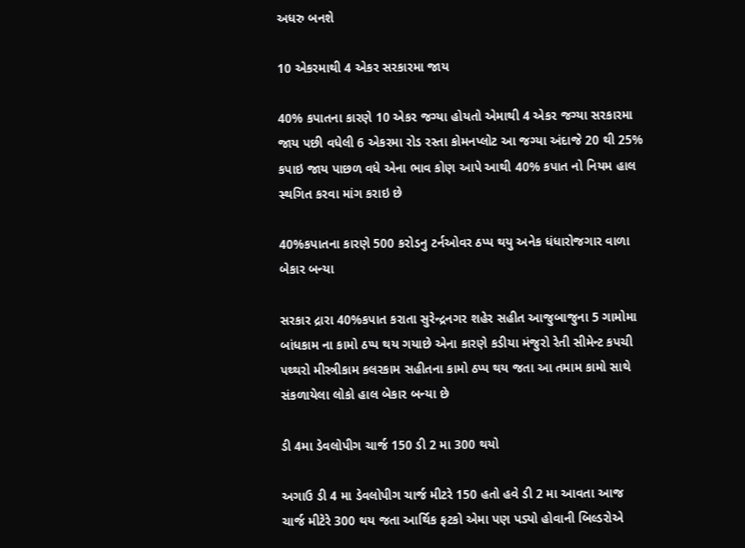અધરુ બનશે

10 એકરમાથી 4 એકર સરકારમા જાય

40% કપાતના કારણે 10 એકર જગ્યા હોયતો એમાથી 4 એકર જગ્યા સરકારમા જાય પછી વધેલી 6 એકરમા રોડ રસ્તા કોમનપ્લોટ આ જગ્યા અંદાજે 20 થી 25% કપાઇ જાય પાછળ વધે એના ભાવ કોણ આપે આથી 40% કપાત નો નિયમ હાલ સ્થગિત કરવા માંગ કરાઇ છે

40%કપાતના કારણે 500 કરોડનુ ટર્નઓવર ઠપ્પ થયુ અનેક ધંધારોજગાર વાળા બેકાર બન્યા

સરકાર દ્રારા 40%કપાત કરાતા સુરેન્દ્રનગર શહેર સહીત આજુબાજુના 5 ગામોમા બાંધકામ ના કામો ઠપ્પ થય ગયાછે એના કારણે કડીયા મંજુરો રેતી સીમેન્ટ કપચી પથ્થરો મીસ્ત્રીકામ કલરકામ સહીતના કામો ઠપ્પ થય જતા આ તમામ કામો સાથે સંકળાયેલા લોકો હાલ બેકાર બન્યા છે

ડી 4મા ડેવલોપીગ ચાર્જ 150 ડી 2 મા 300 થયો

અગાઉ ડી 4 મા ડેવલોપીગ ચાર્જ મીટરે 150 હતો હવે ડી 2 મા આવતા આજ ચાર્જ મીટેરે 300 થય જતા આર્થિક ફટકો એમા પણ પડ્યો હોવાની બિલ્ડરોએ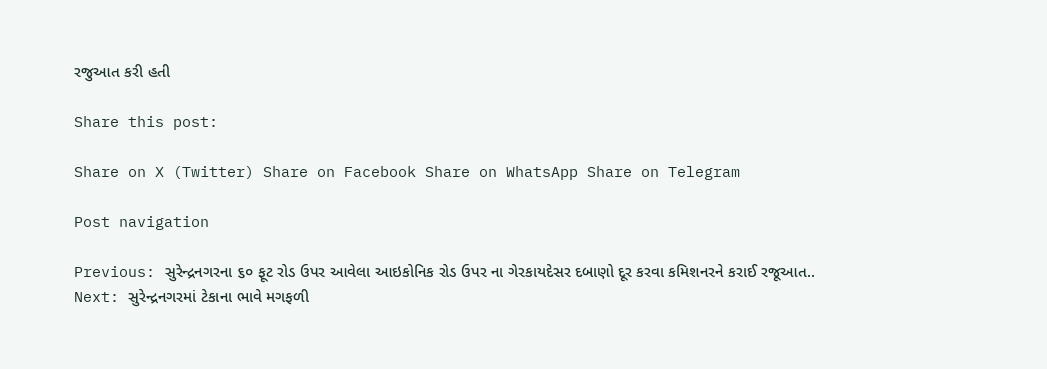રજુઆત કરી હતી

Share this post:

Share on X (Twitter) Share on Facebook Share on WhatsApp Share on Telegram

Post navigation

Previous: સુરેન્દ્રનગરના ૬૦ ફૂટ રોડ ઉપર આવેલા આઇકોનિક રોડ ઉપર ના ગેરકાયદેસર દબાણો દૂર કરવા કમિશનરને કરાઈ રજૂઆત..
Next: સુરેન્દ્રનગરમાં ટેકાના ભાવે મગફળી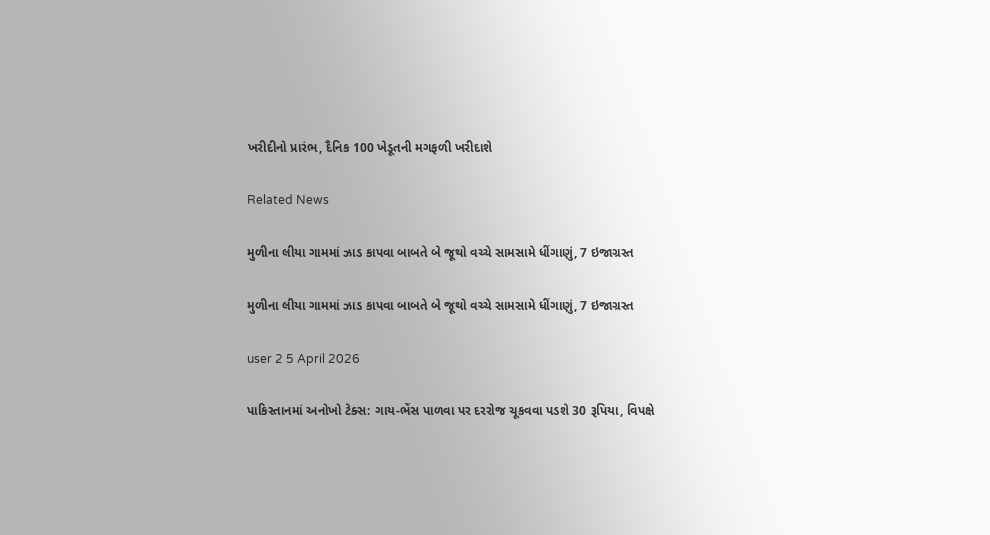ખરીદીનો પ્રારંભ, દૈનિક 100 ખેડૂતની મગફળી ખરીદાશે

Related News

મુળીના લીયા ગામમાં ઝાડ કાપવા બાબતે બે જૂથો વચ્ચે સામસામે ધીંગાણું, 7 ઇજાગ્રસ્ત

મુળીના લીયા ગામમાં ઝાડ કાપવા બાબતે બે જૂથો વચ્ચે સામસામે ધીંગાણું, 7 ઇજાગ્રસ્ત

user 2 5 April 2026

પાકિસ્તાનમાં અનોખો ટેક્સ: ગાય-ભેંસ પાળવા પર દરરોજ ચૂકવવા પડશે 30 રૂપિયા, વિપક્ષે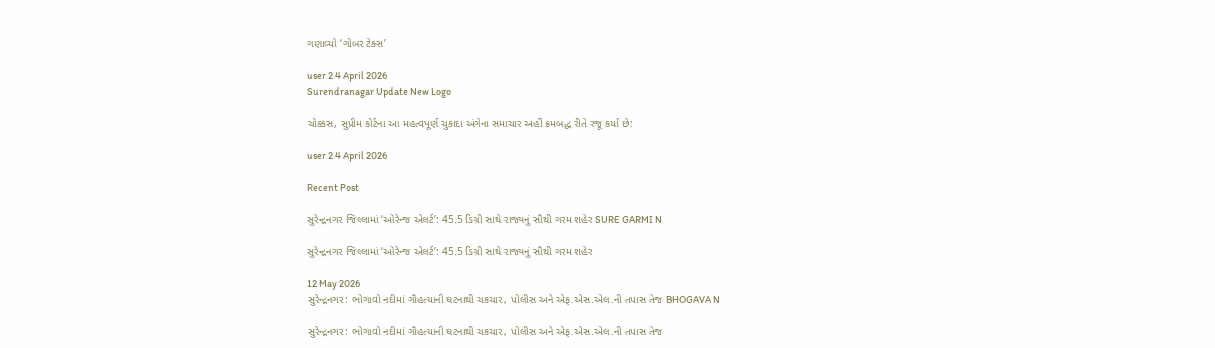ગણાવ્યો ‘ગોબર ટેક્સ’

user 2 4 April 2026
Surendranagar Update New Logo

ચોક્કસ, સુપ્રીમ કોર્ટના આ મહત્વપૂર્ણ ચુકાદા અંગેના સમાચાર અહીં ક્રમબદ્ધ રીતે રજૂ કર્યા છે:

user 2 4 April 2026

Recent Post

સુરેન્દ્રનગર જિલ્લામાં ‘ઓરેન્જ એલર્ટ’: 45.5 ડિગ્રી સાથે રાજ્યનું સૌથી ગરમ શહેર SURE GARMI N

સુરેન્દ્રનગર જિલ્લામાં ‘ઓરેન્જ એલર્ટ’: 45.5 ડિગ્રી સાથે રાજ્યનું સૌથી ગરમ શહેર

12 May 2026
સુરેન્દ્રનગર: ભોગાવો નદીમાં ગૌહત્યાની ઘટનાથી ચકચાર, પોલીસ અને એફ.એસ.એલ.ની તપાસ તેજ BHOGAVA N

સુરેન્દ્રનગર: ભોગાવો નદીમાં ગૌહત્યાની ઘટનાથી ચકચાર, પોલીસ અને એફ.એસ.એલ.ની તપાસ તેજ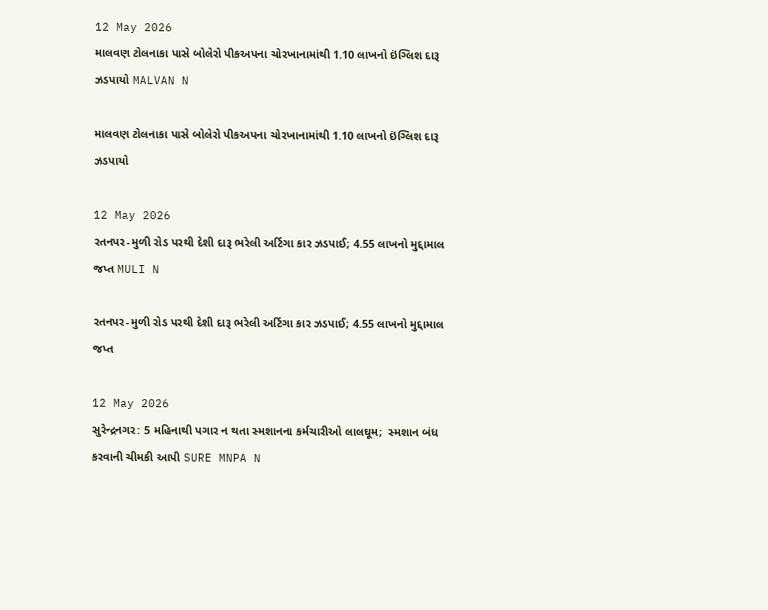12 May 2026
માલવણ ટોલનાકા પાસે બોલેરો પીકઅપના ચોરખાનામાંથી 1.10 લાખનો ઇંગ્લિશ દારૂ ઝડપાયો MALVAN N

માલવણ ટોલનાકા પાસે બોલેરો પીકઅપના ચોરખાનામાંથી 1.10 લાખનો ઇંગ્લિશ દારૂ ઝડપાયો

12 May 2026
રતનપર-મુળી રોડ પરથી દેશી દારૂ ભરેલી અર્ટિગા કાર ઝડપાઈ; 4.55 લાખનો મુદ્દામાલ જપ્ત MULI N

રતનપર-મુળી રોડ પરથી દેશી દારૂ ભરેલી અર્ટિગા કાર ઝડપાઈ; 4.55 લાખનો મુદ્દામાલ જપ્ત

12 May 2026
સુરેન્દ્રનગર: 5 મહિનાથી પગાર ન થતા સ્મશાનના કર્મચારીઓ લાલઘૂમ;  સ્મશાન બંધ કરવાની ચીમકી આપી SURE MNPA N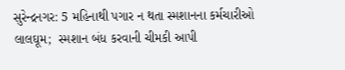સુરેન્દ્રનગર: 5 મહિનાથી પગાર ન થતા સ્મશાનના કર્મચારીઓ લાલઘૂમ;  સ્મશાન બંધ કરવાની ચીમકી આપી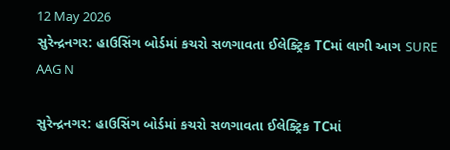12 May 2026
સુરેન્દ્રનગર: હાઉસિંગ બોર્ડમાં કચરો સળગાવતા ઈલેક્ટ્રિક TCમાં લાગી આગ SURE AAG N

સુરેન્દ્રનગર: હાઉસિંગ બોર્ડમાં કચરો સળગાવતા ઈલેક્ટ્રિક TCમાં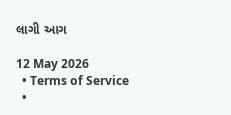લાગી આગ

12 May 2026
  • Terms of Service
  •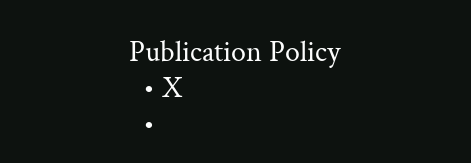Publication Policy
  • X
  •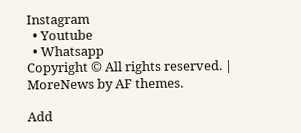Instagram
  • Youtube
  • Whatsapp
Copyright © All rights reserved. | MoreNews by AF themes.

Add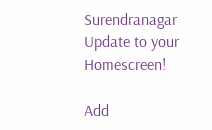Surendranagar Update to your Homescreen!

Add